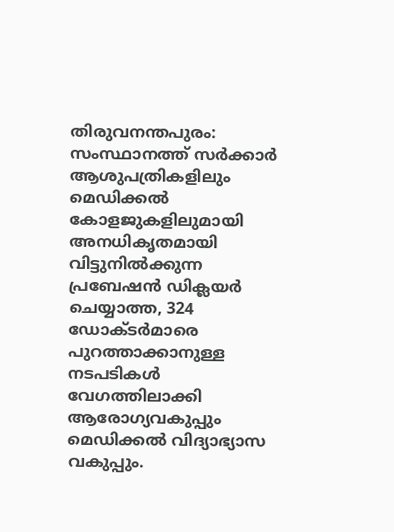തിരുവനന്തപുരം: സംസ്ഥാനത്ത് സർക്കാർ ആശുപത്രികളിലും മെഡിക്കൽ കോളജുകളിലുമായി അനധികൃതമായി വിട്ടുനിൽക്കുന്ന പ്രബേഷൻ ഡിക്ലയർ ചെയ്യാത്ത, 324 ഡോക്ടർമാരെ പുറത്താക്കാനുള്ള നടപടികൾ വേഗത്തിലാക്കി ആരോഗ്യവകുപ്പും മെഡിക്കൽ വിദ്യാഭ്യാസ വകുപ്പും.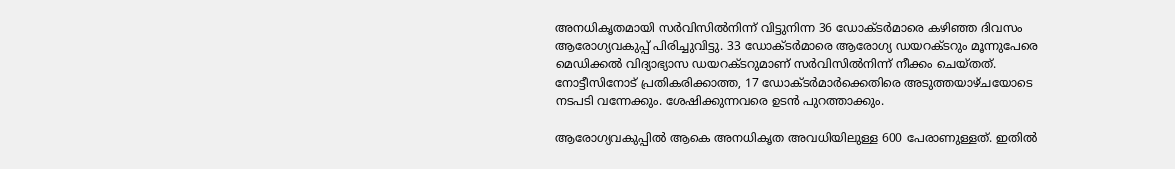അനധികൃതമായി സര്‍വിസില്‍നിന്ന് വിട്ടുനിന്ന 36 ഡോക്ടര്‍മാരെ കഴിഞ്ഞ ദിവസം ആരോഗ്യവകുപ്പ് പിരിച്ചുവിട്ടു. 33 ഡോക്ടര്‍മാരെ ആരോഗ്യ ഡയറക്ടറും മൂന്നുപേരെ മെഡിക്കല്‍ വിദ്യാഭ്യാസ ഡയറക്ടറുമാണ് സര്‍വിസില്‍നിന്ന് നീക്കം ചെയ്തത്. നോട്ടീസിനോട് പ്രതികരിക്കാത്ത, 17 ഡോക്ടര്‍മാര്‍ക്കെതിരെ അടുത്തയാഴ്ചയോടെ നടപടി വന്നേക്കും. ശേഷിക്കുന്നവരെ ഉടൻ പുറത്താക്കും.

ആരോഗ്യവകുപ്പിൽ ആകെ അനധികൃത അവധിയിലുള്ള 600 പേരാണുള്ളത്. ഇതിൽ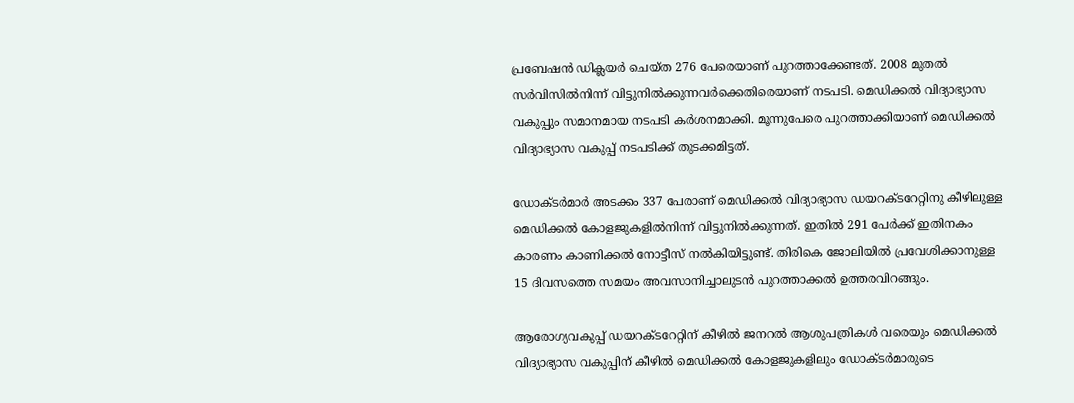പ്രബേഷൻ ഡിക്ലയർ ചെയ്ത 276 പേരെയാണ് പുറത്താക്കേണ്ടത്. 2008 മുതൽ സർവിസിൽനിന്ന് വിട്ടുനിൽക്കുന്നവർക്കെതിരെയാണ് നടപടി. മെഡിക്കൽ വിദ്യാഭ്യാസ വകുപ്പും സമാനമായ നടപടി കർശനമാക്കി. മൂന്നുപേരെ പുറത്താക്കിയാണ് മെഡിക്കൽ വിദ്യാഭ്യാസ വകുപ്പ് നടപടിക്ക് തുടക്കമിട്ടത്.

ഡോക്ടർമാർ അടക്കം 337 പേരാണ് മെഡിക്കൽ വിദ്യാഭ്യാസ ഡയറക്ടറേറ്റിനു കീഴിലുള്ള മെഡിക്കൽ കോളജുകളിൽനിന്ന് വിട്ടുനിൽക്കുന്നത്. ഇതിൽ 291 പേർക്ക് ഇതിനകം കാരണം കാണിക്കൽ നോട്ടീസ് നൽകിയിട്ടുണ്ട്. തിരികെ ജോലിയിൽ പ്രവേശിക്കാനുള്ള 15 ദിവസത്തെ സമയം അവസാനിച്ചാലുടൻ പുറത്താക്കൽ ഉത്തരവിറങ്ങും.

ആരോഗ്യവകുപ്പ് ഡയറക്ടറേറ്റിന് കീഴിൽ ജനറൽ ആശുപത്രികൾ വരെയും മെഡിക്കൽ വിദ്യാഭ്യാസ വകുപ്പിന് കീഴിൽ മെഡിക്കൽ കോളജുകളിലും ഡോക്ടർമാരുടെ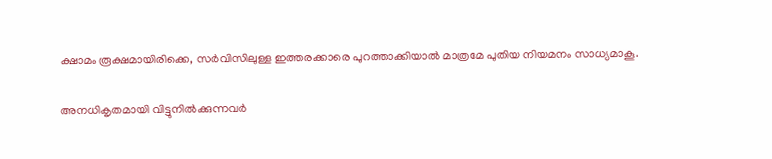ക്ഷാമം രൂക്ഷമായിരിക്കെ, സർവിസിലുള്ള ഇത്തരക്കാരെ പുറത്താക്കിയാൽ മാത്രമേ പുതിയ നിയമനം സാധ്യമാകൂ.

അനധികൃതമായി വിട്ടുനിൽക്കുന്നവർ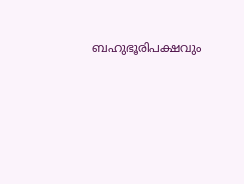ബഹുഭൂരിപക്ഷവും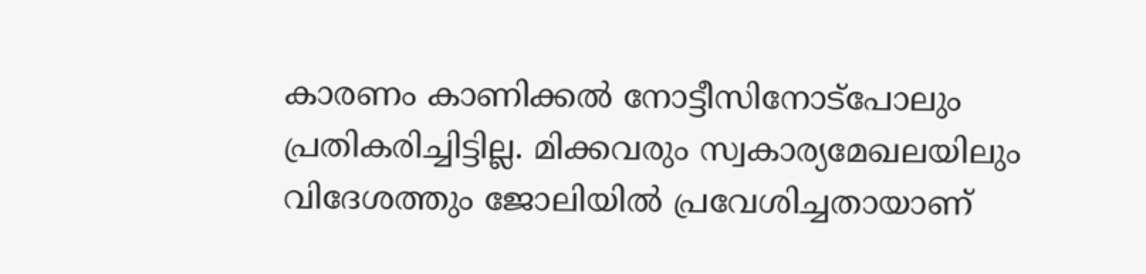കാരണം കാണിക്കൽ നോട്ടീസിനോട്പോലും പ്രതികരിച്ചിട്ടില്ല. മിക്കവരും സ്വകാര്യമേഖലയിലും വിദേശത്തും ജോലിയിൽ പ്രവേശിച്ചതായാണ്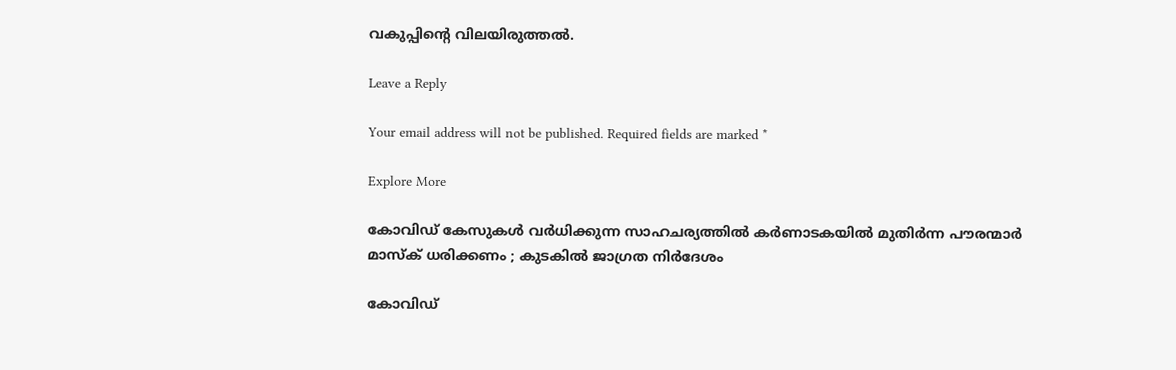വകുപ്പിന്റെ വിലയിരുത്തൽ.

Leave a Reply

Your email address will not be published. Required fields are marked *

Explore More

കോവിഡ് കേസുകൾ വർധിക്കുന്ന സാഹചര്യത്തിൽ കർണാടകയിൽ മുതിർന്ന പൗരന്മാർ മാസ്ക് ധരിക്കണം ; കുടകിൽ ജാഗ്രത നിർദേശം

കോവിഡ്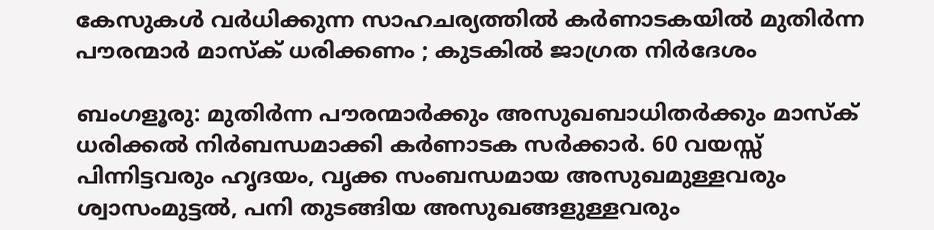കേസുകൾ വർധിക്കുന്ന സാഹചര്യത്തിൽ കർണാടകയിൽ മുതിർന്ന പൗരന്മാർ മാസ്ക് ധരിക്കണം ; കുടകിൽ ജാഗ്രത നിർദേശം

ബംഗളൂരു: മുതിർന്ന പൗരന്മാർക്കും അസുഖബാധിതർക്കും മാസ്ക് ധരിക്കൽ നിർബന്ധമാക്കി കർണാടക സർക്കാർ. 60 വയസ്സ് പിന്നിട്ടവരും ഹൃദയം, വൃക്ക സംബന്ധമായ അസുഖമുള്ളവരും ശ്വാസംമുട്ടൽ, പനി തുടങ്ങിയ അസുഖങ്ങളുള്ളവരും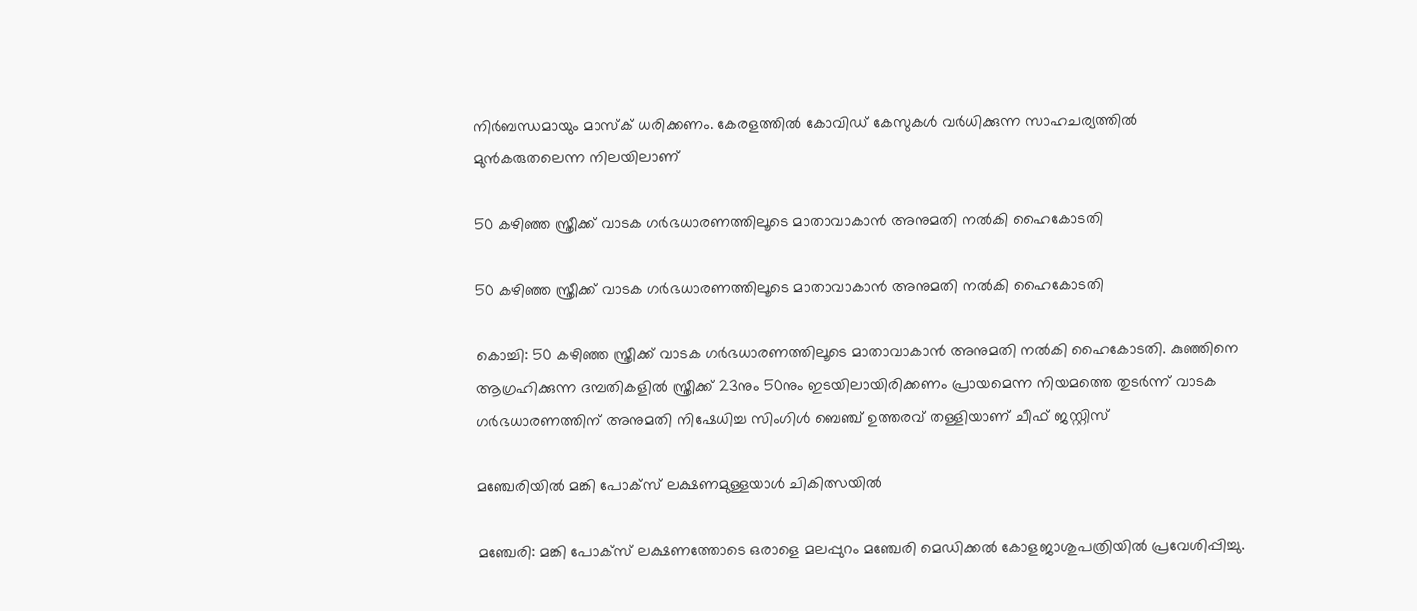നിർബന്ധമായും മാസ്ക് ധരിക്കണം. കേരളത്തിൽ കോവിഡ് കേസുകൾ വർധിക്കുന്ന സാഹചര്യത്തിൽ മുൻകരുതലെന്ന നിലയിലാണ്

50 കഴിഞ്ഞ സ്ത്രീക്ക് വാടക ഗർഭധാരണത്തിലൂടെ മാതാവാകാൻ അനുമതി നൽകി ഹൈകോടതി

50 കഴിഞ്ഞ സ്ത്രീക്ക് വാടക ഗർഭധാരണത്തിലൂടെ മാതാവാകാൻ അനുമതി നൽകി ഹൈകോടതി

കൊച്ചി: 50 കഴിഞ്ഞ സ്ത്രീക്ക് വാടക ഗർഭധാരണത്തിലൂടെ മാതാവാകാൻ അനുമതി നൽകി ഹൈകോടതി. കുഞ്ഞിനെ ആഗ്രഹിക്കുന്ന ദമ്പതികളിൽ സ്ത്രീക്ക് 23നും 50നും ഇടയിലായിരിക്കണം പ്രായമെന്ന നിയമത്തെ തുടർന്ന് വാടക ഗർഭധാരണത്തിന് അനുമതി നിഷേധിച്ച സിംഗിൾ ബെഞ്ച് ഉത്തരവ് തള്ളിയാണ് ചീഫ് ജസ്റ്റിസ്

മഞ്ചേരിയിൽ മങ്കി പോക്‌സ് ലക്ഷണമുള്ളയാൾ ചികിത്സയിൽ

മഞ്ചേരി: മങ്കി പോക്‌സ് ലക്ഷണത്തോടെ ഒരാളെ മലപ്പുറം മഞ്ചേരി മെഡിക്കൽ കോളജാശുപത്രിയിൽ പ്രവേശിപ്പിച്ചു.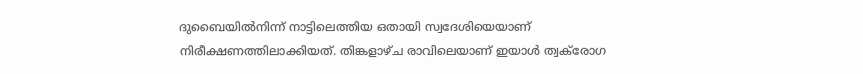ദുബൈയിൽനിന്ന് നാട്ടിലെത്തിയ ഒതായി സ്വദേശിയെയാണ് നിരീക്ഷണത്തിലാക്കിയത്. തിങ്കളാഴ്ച രാവിലെയാണ് ഇയാൾ ത്വക്‌രോഗ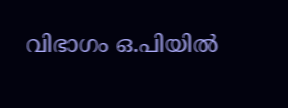വിഭാഗം ഒ.പിയിൽ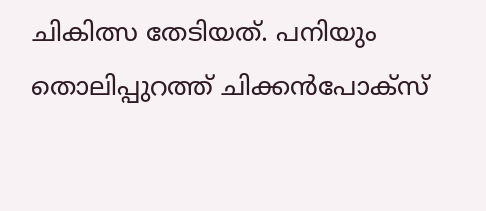ചികിത്സ തേടിയത്. പനിയും തൊലിപ്പുറത്ത് ചിക്കൻപോക്‌സ്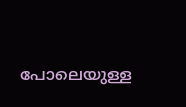പോലെയുള്ള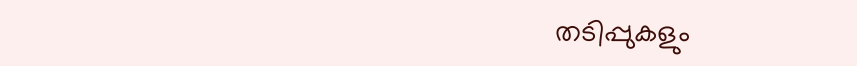തടിപ്പുകളും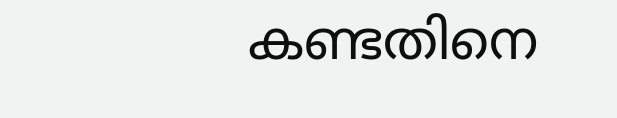കണ്ടതിനെ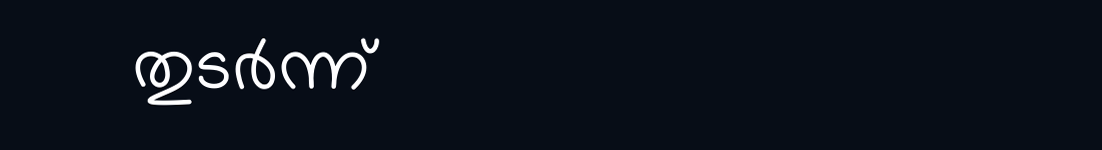തുടർന്ന്